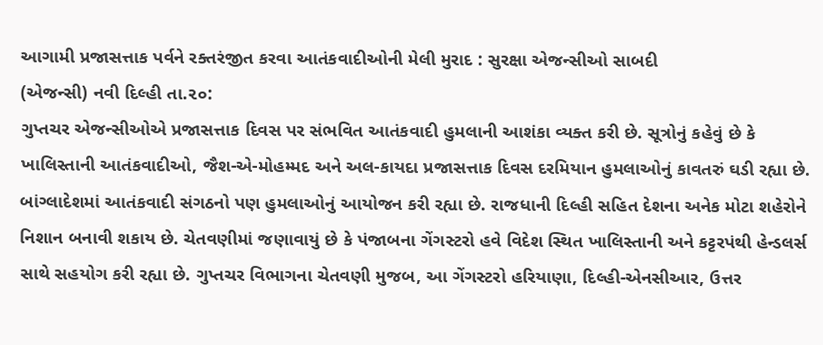આગામી પ્રજાસત્તાક પર્વને રક્તરંજીત કરવા આતંકવાદીઓની મેલી મુરાદ : સુરક્ષા એજન્સીઓ સાબદી
(એજન્સી) નવી દિલ્હી તા.૨૦:
ગુપ્તચર એજન્સીઓએ પ્રજાસત્તાક દિવસ પર સંભવિત આતંકવાદી હુમલાની આશંકા વ્યક્ત કરી છે. સૂત્રોનું કહેવું છે કે ખાલિસ્તાની આતંકવાદીઓ, જૈશ-એ-મોહમ્મદ અને અલ-કાયદા પ્રજાસત્તાક દિવસ દરમિયાન હુમલાઓનું કાવતરું ઘડી રહ્યા છે. બાંગ્લાદેશમાં આતંકવાદી સંગઠનો પણ હુમલાઓનું આયોજન કરી રહ્યા છે. રાજધાની દિલ્હી સહિત દેશના અનેક મોટા શહેરોને નિશાન બનાવી શકાય છે. ચેતવણીમાં જણાવાયું છે કે પંજાબના ગેંગસ્ટરો હવે વિદેશ સ્થિત ખાલિસ્તાની અને કટ્ટરપંથી હેન્ડલર્સ સાથે સહયોગ કરી રહ્યા છે. ગુપ્તચર વિભાગના ચેતવણી મુજબ, આ ગેંગસ્ટરો હરિયાણા, દિલ્હી-એનસીઆર, ઉત્તર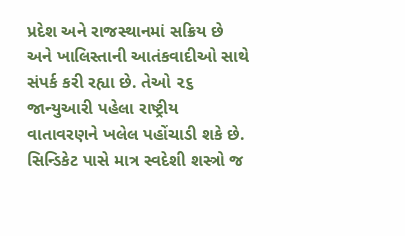પ્રદેશ અને રાજસ્થાનમાં સક્રિય છે અને ખાલિસ્તાની આતંકવાદીઓ સાથે સંપર્ક કરી રહ્યા છે. તેઓ ૨૬ જાન્યુઆરી પહેલા રાષ્ટ્રીય વાતાવરણને ખલેલ પહોંચાડી શકે છે. સિન્ડિકેટ પાસે માત્ર સ્વદેશી શસ્ત્રો જ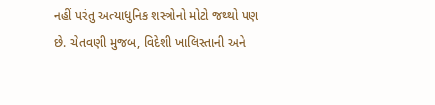નહીં પરંતુ અત્યાધુનિક શસ્ત્રોનો મોટો જથ્થો પણ છે. ચેતવણી મુજબ, વિદેશી ખાલિસ્તાની અને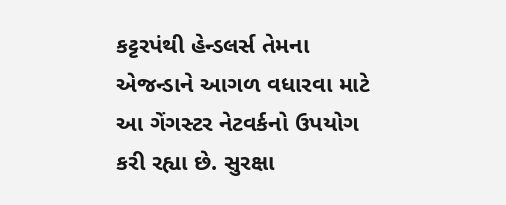કટ્ટરપંથી હેન્ડલર્સ તેમના એજન્ડાને આગળ વધારવા માટે આ ગેંગસ્ટર નેટવર્કનો ઉપયોગ કરી રહ્યા છે. સુરક્ષા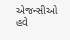એજન્સીઓ હવે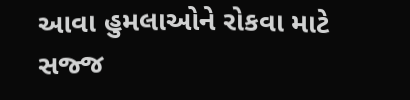આવા હુમલાઓને રોકવા માટે સજ્જ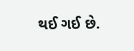થઈ ગઈ છે.